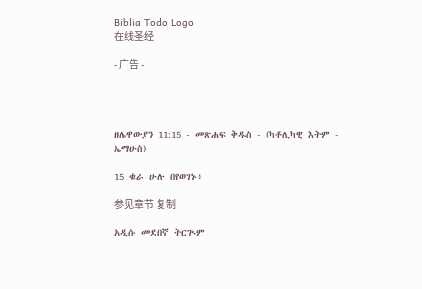Biblia Todo Logo
在线圣经

- 广告 -




ዘሌዋውያን 11:15 - መጽሐፍ ቅዱስ - (ካቶሊካዊ እትም - ኤማሁስ)

15 ቁራ ሁሉ በየወገኑ፥

参见章节 复制

አዲሱ መደበኛ ትርጒም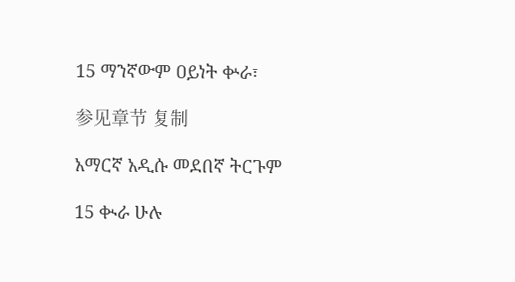15 ማንኛውም ዐይነት ቍራ፣

参见章节 复制

አማርኛ አዲሱ መደበኛ ትርጉም

15 ቊራ ሁሉ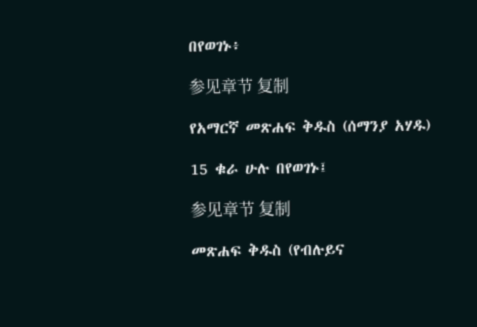በየወገኑ፥

参见章节 复制

የአማርኛ መጽሐፍ ቅዱስ (ሰማንያ አሃዱ)

15 ቁራ ሁሉ በየወገኑ፤

参见章节 复制

መጽሐፍ ቅዱስ (የብሉይና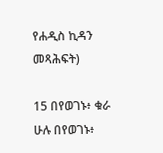የሐዲስ ኪዳን መጻሕፍት)

15 በየወገኑ፥ ቁራ ሁሉ በየወገኑ፥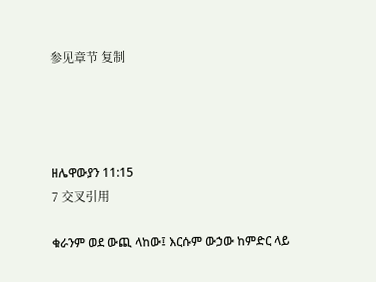参见章节 复制




ዘሌዋውያን 11:15
7 交叉引用

ቁራንም ወደ ውጪ ላከው፤ እርሱም ውኃው ከምድር ላይ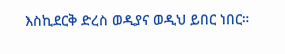እስኪደርቅ ድረስ ወዲያና ወዲህ ይበር ነበር።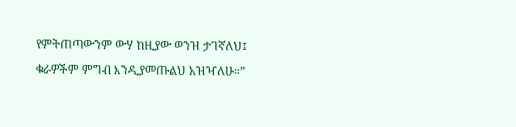የምትጠጣውንም ውሃ ከዚያው ወንዝ ታገኛለህ፤ ቁራዎችም ምግብ እንዲያመጡልህ አዝዣለሁ።”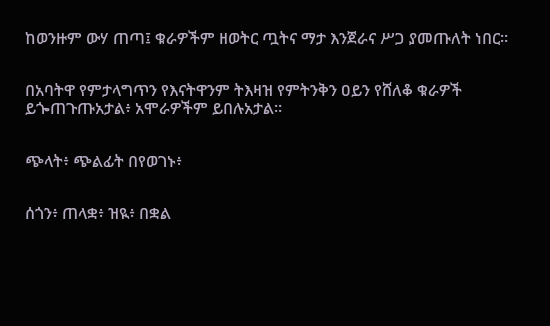ከወንዙም ውሃ ጠጣ፤ ቁራዎችም ዘወትር ጧትና ማታ እንጀራና ሥጋ ያመጡለት ነበር።


በአባትዋ የምታላግጥን የእናትዋንም ትእዛዝ የምትንቅን ዐይን የሸለቆ ቁራዎች ይጐጠጉጡአታል፥ አሞራዎችም ይበሉአታል።


ጭላት፥ ጭልፊት በየወገኑ፥


ሰጎን፥ ጠላቋ፥ ዝዪ፥ በቋል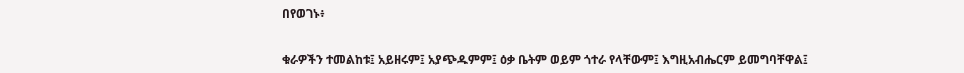በየወገኑ፥


ቁራዎችን ተመልከቱ፤ አይዘሩም፤ አያጭዱምም፤ ዕቃ ቤትም ወይም ጎተራ የላቸውም፤ እግዚአብሔርም ይመግባቸዋል፤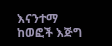እናንተማ ከወፎች እጅግ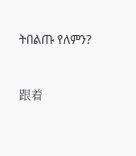ትበልጡ የለምን?


跟着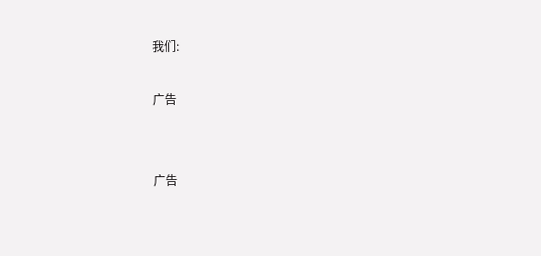我们:

广告


广告